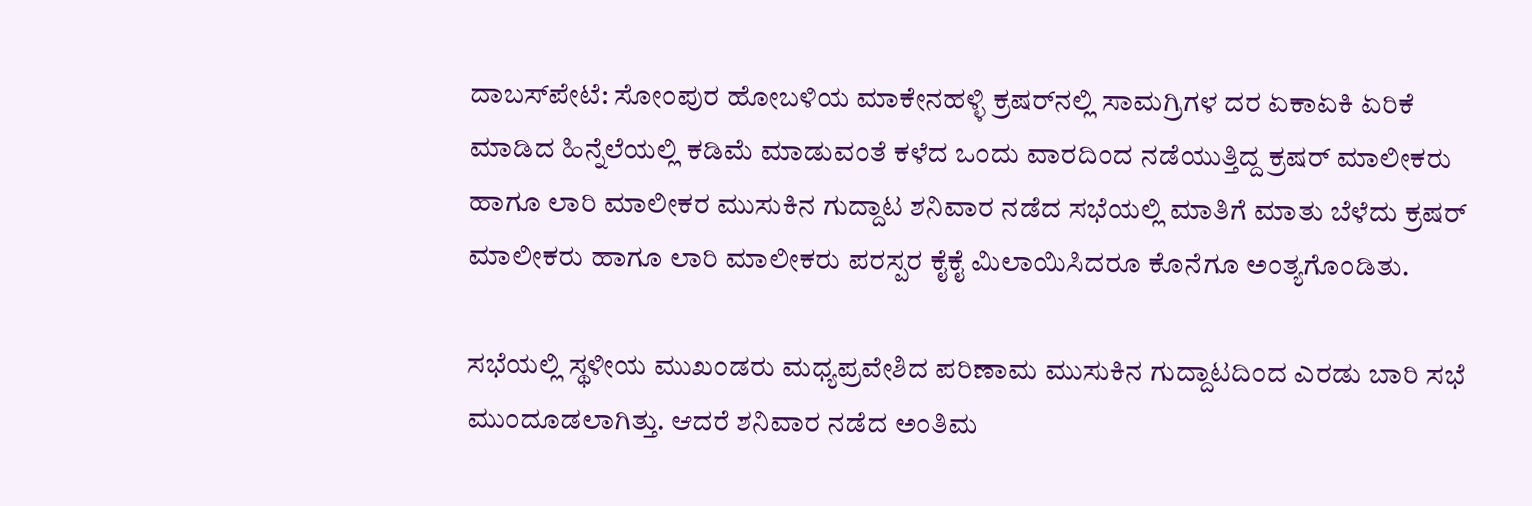ದಾಬಸ್‍ಪೇಟೆ: ಸೋಂಪುರ ಹೋಬಳಿಯ ಮಾಕೇನಹಳ್ಳಿ ಕ್ರಷರ್‌ನಲ್ಲಿ ಸಾಮಗ್ರಿಗಳ ದರ ಏಕಾಏಕಿ ಏರಿಕೆ ಮಾಡಿದ ಹಿನ್ನೆಲೆಯಲ್ಲಿ ಕಡಿಮೆ ಮಾಡುವಂತೆ ಕಳೆದ ಒಂದು ವಾರದಿಂದ ನಡೆಯುತ್ತಿದ್ದ ಕ್ರಷರ್ ಮಾಲೀಕರು ಹಾಗೂ ಲಾರಿ ಮಾಲೀಕರ ಮುಸುಕಿನ ಗುದ್ದಾಟ ಶನಿವಾರ ನಡೆದ ಸಭೆಯಲ್ಲಿ ಮಾತಿಗೆ ಮಾತು ಬೆಳೆದು ಕ್ರಷರ್ ಮಾಲೀಕರು ಹಾಗೂ ಲಾರಿ ಮಾಲೀಕರು ಪರಸ್ಪರ ಕೈಕೈ ಮಿಲಾಯಿಸಿದರೂ ಕೊನೆಗೂ ಅಂತ್ಯಗೊಂಡಿತು.

ಸಭೆಯಲ್ಲಿ ಸ್ಥಳೀಯ ಮುಖಂಡರು ಮಧ್ಯಪ್ರವೇಶಿದ ಪರಿಣಾಮ ಮುಸುಕಿನ ಗುದ್ದಾಟದಿಂದ ಎರಡು ಬಾರಿ ಸಭೆ ಮುಂದೂಡಲಾಗಿತ್ತು. ಆದರೆ ಶನಿವಾರ ನಡೆದ ಅಂತಿಮ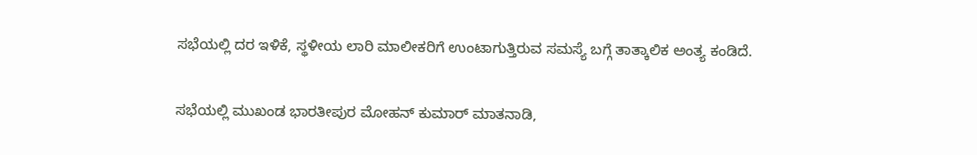ಸಭೆಯಲ್ಲಿ ದರ ಇಳಿಕೆ, ಸ್ಥಳೀಯ ಲಾರಿ ಮಾಲೀಕರಿಗೆ ಉಂಟಾಗುತ್ತಿರುವ ಸಮಸ್ಯೆ ಬಗ್ಗೆ ತಾತ್ಕಾಲಿಕ ಅಂತ್ಯ ಕಂಡಿದೆ.

ಸಭೆಯಲ್ಲಿ ಮುಖಂಡ ಭಾರತೀಪುರ ಮೋಹನ್ ಕುಮಾರ್ ಮಾತನಾಡಿ,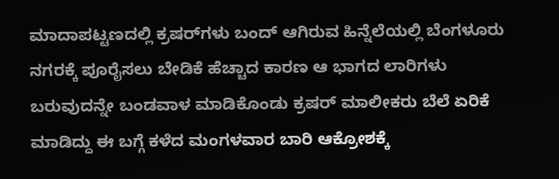ಮಾದಾಪಟ್ಟಣದಲ್ಲಿ ಕ್ರಷರ್‌ಗಳು ಬಂದ್ ಆಗಿರುವ ಹಿನ್ನೆಲೆಯಲ್ಲಿ ಬೆಂಗಳೂರು ನಗರಕ್ಕೆ ಪೂರೈಸಲು ಬೇಡಿಕೆ ಹೆಚ್ಚಾದ ಕಾರಣ ಆ ಭಾಗದ ಲಾರಿಗಳು ಬರುವುದನ್ನೇ ಬಂಡವಾಳ ಮಾಡಿಕೊಂಡು ಕ್ರಷರ್ ಮಾಲೀಕರು ಬೆಲೆ ಏರಿಕೆ ಮಾಡಿದ್ದು ಈ ಬಗ್ಗೆ ಕಳೆದ ಮಂಗಳವಾರ ಬಾರಿ ಆಕ್ರೋಶಕ್ಕೆ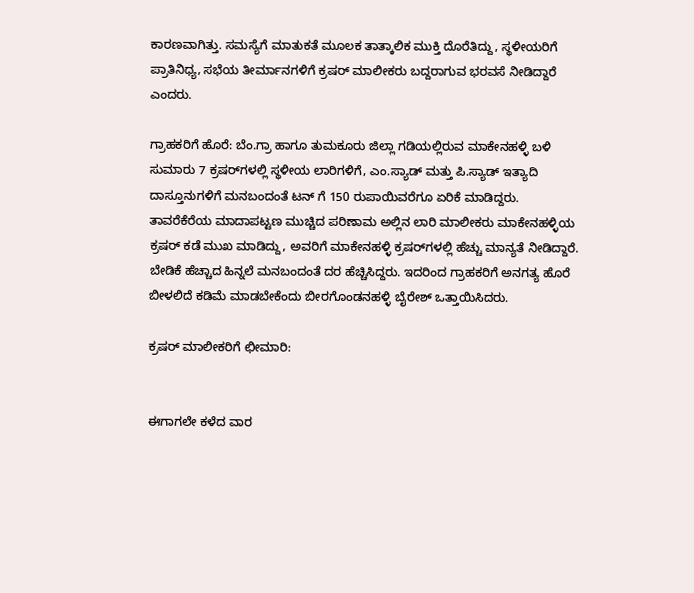ಕಾರಣವಾಗಿತ್ತು. ಸಮಸ್ಯೆಗೆ ಮಾತುಕತೆ ಮೂಲಕ ತಾತ್ಕಾಲಿಕ ಮುಕ್ತಿ ದೊರೆತಿದ್ದು, ಸ್ಥಳೀಯರಿಗೆ ಪ್ರಾತಿನಿಧ್ಯ, ಸಭೆಯ ತೀರ್ಮಾನಗಳಿಗೆ ಕ್ರಷರ್ ಮಾಲೀಕರು ಬದ್ದರಾಗುವ ಭರವಸೆ ನೀಡಿದ್ದಾರೆ ಎಂದರು.

ಗ್ರಾಹಕರಿಗೆ ಹೊರೆ: ಬೆಂ.ಗ್ರಾ ಹಾಗೂ ತುಮಕೂರು ಜಿಲ್ಲಾ ಗಡಿಯಲ್ಲಿರುವ ಮಾಕೇನಹಳ್ಳಿ ಬಳಿ ಸುಮಾರು 7 ಕ್ರಷರ್‌ಗಳಲ್ಲಿ ಸ್ಥಳೀಯ ಲಾರಿಗಳಿಗೆ, ಎಂ.ಸ್ಯಾಡ್ ಮತ್ತು ಪಿ.ಸ್ಯಾಡ್ ಇತ್ಯಾದಿ ದಾಸ್ತೂನುಗಳಿಗೆ ಮನಬಂದಂತೆ ಟನ್ ಗೆ 150 ರುಪಾಯಿವರೆಗೂ ಏರಿಕೆ ಮಾಡಿದ್ದರು. ತಾವರೆಕೆರೆಯ ಮಾದಾಪಟ್ಟಣ ಮುಚ್ಚಿದ ಪರಿಣಾಮ ಅಲ್ಲಿನ ಲಾರಿ ಮಾಲೀಕರು ಮಾಕೇನಹಳ್ಳಿಯ ಕ್ರಷರ್ ಕಡೆ ಮುಖ ಮಾಡಿದ್ದು, ಅವರಿಗೆ ಮಾಕೇನಹಳ್ಳಿ ಕ್ರಷರ್‌ಗಳಲ್ಲಿ ಹೆಚ್ಚು ಮಾನ್ಯತೆ ನೀಡಿದ್ದಾರೆ. ಬೇಡಿಕೆ ಹೆಚ್ಚಾದ ಹಿನ್ನಲೆ ಮನಬಂದಂತೆ ದರ ಹೆಚ್ಚಿಸಿದ್ದರು. ಇದರಿಂದ ಗ್ರಾಹಕರಿಗೆ ಅನಗತ್ಯ ಹೊರೆ ಬೀಳಲಿದೆ ಕಡಿಮೆ ಮಾಡಬೇಕೆಂದು ಬೀರಗೊಂಡನಹಳ್ಳಿ ಬೈರೇಶ್ ಒತ್ತಾಯಿಸಿದರು.

ಕ್ರಷರ್ ಮಾಲೀಕರಿಗೆ ಛೀಮಾರಿ:


ಈಗಾಗಲೇ ಕಳೆದ ವಾರ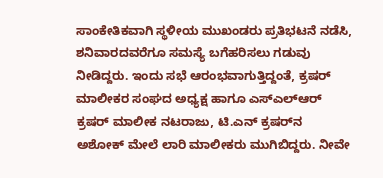ಸಾಂಕೇತಿಕವಾಗಿ ಸ್ಥಳೀಯ ಮುಖಂಡರು ಪ್ರತಿಭಟನೆ ನಡೆಸಿ, ಶನಿವಾರದವರೆಗೂ ಸಮಸ್ಯೆ ಬಗೆಹರಿಸಲು ಗಡುವು ನೀಡಿದ್ದರು. ಇಂದು ಸಭೆ ಆರಂಭವಾಗುತ್ತಿದ್ದಂತೆ, ಕ್ರಷರ್ ಮಾಲೀಕರ ಸಂಘದ ಅಧ್ಯಕ್ಷ ಹಾಗೂ ಎಸ್‍ಎಲ್‍ಆರ್ ಕ್ರಷರ್ ಮಾಲೀಕ ನಟರಾಜು, ಟಿ.ಎನ್ ಕ್ರಷರ್‌ನ ಅಶೋಕ್ ಮೇಲೆ ಲಾರಿ ಮಾಲೀಕರು ಮುಗಿಬಿದ್ದರು. ನೀವೇ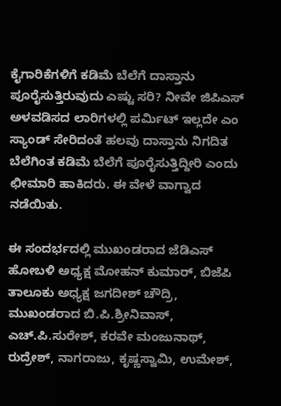ಕೈಗಾರಿಕೆಗಳಿಗೆ ಕಡಿಮೆ ಬೆಲೆಗೆ ದಾಸ್ತಾನು ಪೂರೈಸುತ್ತಿರುವುದು ಎಷ್ಟು ಸರಿ? ನೀವೇ ಜಿಪಿಎಸ್ ಅಳವಡಿಸದ ಲಾರಿಗಳಲ್ಲಿ ಪರ್ಮಿಟ್ ಇಲ್ಲದೇ ಎಂ ಸ್ಯಾಂಡ್ ಸೇರಿದಂತೆ ಹಲವು ದಾಸ್ತಾನು ನಿಗದಿತ ಬೆಲೆಗಿಂತ ಕಡಿಮೆ ಬೆಲೆಗೆ ಪೂರೈಸುತ್ತಿದ್ದೀರಿ ಎಂದು ಛೀಮಾರಿ ಹಾಕಿದರು. ಈ ವೇಳೆ ವಾಗ್ವಾದ ನಡೆಯಿತು.

ಈ ಸಂದರ್ಭದಲ್ಲಿ ಮುಖಂಡರಾದ ಜೆಡಿಎಸ್ ಹೋಬಳಿ ಅಧ್ಯಕ್ಷ ಮೋಹನ್ ಕುಮಾರ್, ಬಿಜೆಪಿ ತಾಲೂಕು ಅಧ್ಯಕ್ಷ ಜಗದೀಶ್ ಚೌದ್ರಿ, ಮುಖಂಡರಾದ ಬಿ.ಪಿ.ಶ್ರೀನಿವಾಸ್, ಎಚ್.ಪಿ.ಸುರೇಶ್, ಕರವೇ ಮಂಜುನಾಥ್, ರುದ್ರೇಶ್, ನಾಗರಾಜು, ಕೃಷ್ಣಸ್ವಾಮಿ, ಉಮೇಶ್,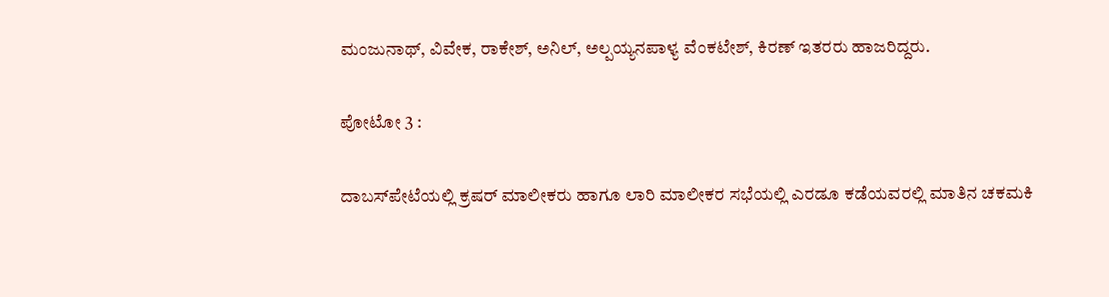ಮಂಜುನಾಥ್, ವಿವೇಕ, ರಾಕೇಶ್, ಅನಿಲ್, ಅಲ್ಪಯ್ಯನಪಾಳ್ಯ ವೆಂಕಟೇಶ್, ಕಿರಣ್ ಇತರರು ಹಾಜರಿದ್ದರು.

ಪೋಟೋ 3 :

ದಾಬಸ್‍ಪೇಟೆಯಲ್ಲಿ ಕ್ರಷರ್ ಮಾಲೀಕರು ಹಾಗೂ ಲಾರಿ ಮಾಲೀಕರ ಸಭೆಯಲ್ಲಿ ಎರಡೂ ಕಡೆಯವರಲ್ಲಿ ಮಾತಿನ ಚಕಮಕಿ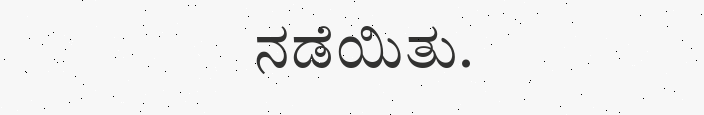ನಡೆಯಿತು.